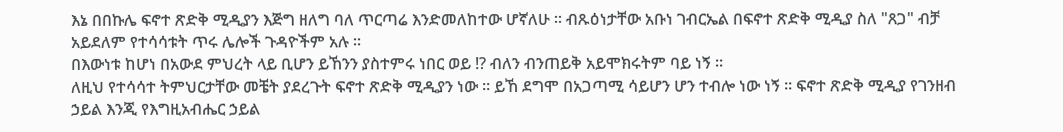እኔ በበኩሌ ፍኖተ ጽድቅ ሚዲያን እጅግ ዘለግ ባለ ጥርጣሬ እንድመለከተው ሆኛለሁ ። ብጹዕነታቸው አቡነ ገብርኤል በፍኖተ ጽድቅ ሚዲያ ስለ "ጸጋ" ብቻ አይደለም የተሳሳቱት ጥሩ ሌሎች ጉዳዮችም አሉ ።
በእውነቱ ከሆነ በአውደ ምህረት ላይ ቢሆን ይኸንን ያስተምሩ ነበር ወይ !? ብለን ብንጠይቅ አይሞክሩትም ባይ ነኝ ።
ለዚህ የተሳሳተ ትምህርታቸው መቼት ያደረጉት ፍኖተ ጽድቅ ሚዲያን ነው ። ይኸ ደግሞ በአጋጣሚ ሳይሆን ሆን ተብሎ ነው ነኝ ። ፍኖተ ጽድቅ ሚዲያ የገንዘብ ኃይል እንጂ የእግዚአብሔር ኃይል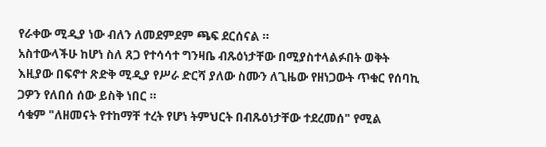የራቀው ሚዲያ ነው ብለን ለመደምደም ጫፍ ደርሰናል ።
አስተውላችሁ ከሆነ ስለ ጸጋ የተሳሳተ ግንዛቤ ብጹዕነታቸው በሚያስተላልፉበት ወቅት እዚያው በፍኖተ ጽድቅ ሚዲያ የሥራ ድርሻ ያለው ስሙን ለጊዜው የዘነጋውት ጥቁር የሰባኪ ጋዎን የለበሰ ሰው ይስቅ ነበር ።
ሳቁም "ለዘመናት የተከማቸ ተረት የሆነ ትምህርት በብጹዕነታቸው ተደረመሰ" የሚል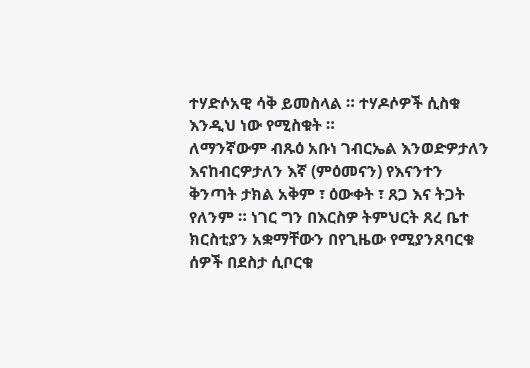ተሃድሶአዊ ሳቅ ይመስላል ። ተሃዶሶዎች ሲስቁ እንዲህ ነው የሚስቁት ።
ለማንኛውም ብጹዕ አቡነ ገብርኤል እንወድዎታለን እናከብርዎታለን እኛ (ምዕመናን) የእናንተን ቅንጣት ታክል አቅም ፣ ዕውቀት ፣ ጸጋ እና ትጋት የለንም ። ነገር ግን በእርስዎ ትምህርት ጸረ ቤተ ክርስቲያን አቋማቸውን በየጊዜው የሚያንጸባርቁ ሰዎች በደስታ ሲቦርቁ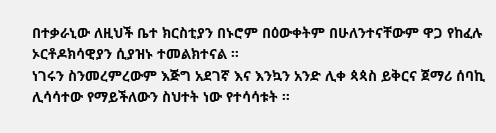በተቃራኒው ለዚህች ቤተ ክርስቲያን በኑሮም በዕውቀትም በሁለንተናቸውም ዋጋ የከፈሉ ኦርቶዶክሳዊያን ሲያዝኑ ተመልክተናል ።
ነገሩን ስንመረምረውም እጅግ አደገኛ እና እንኳን አንድ ሊቀ ጳጳስ ይቅርና ጀማሪ ሰባኪ ሊሳሳተው የማይችለውን ስህተት ነው የተሳሳቱት ።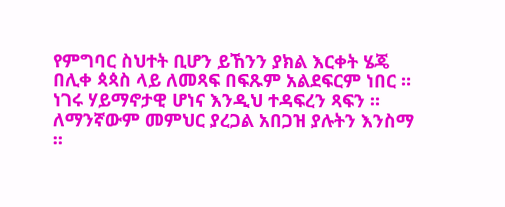የምግባር ስህተት ቢሆን ይኸንን ያክል እርቀት ሄጄ በሊቀ ጳጳስ ላይ ለመጻፍ በፍጹም አልደፍርም ነበር ። ነገሩ ሃይማኖታዊ ሆነና እንዲህ ተዳፍረን ጻፍን ።
ለማንኛውም መምህር ያረጋል አበጋዝ ያሉትን እንስማ ።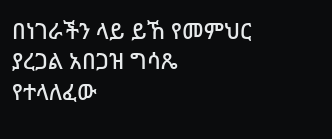በነገራችን ላይ ይኸ የመምህር ያረጋል አበጋዝ ግሳጼ የተላለፈው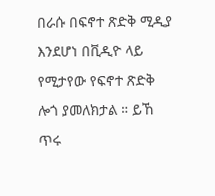በራሱ በፍኖተ ጽድቅ ሚዲያ እንደሆነ በቪዲዮ ላይ የሚታየው የፍኖተ ጽድቅ ሎጎ ያመለክታል ። ይኸ ጥሩ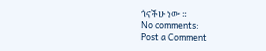ጎናችሁ ነው ።
No comments:
Post a Comment